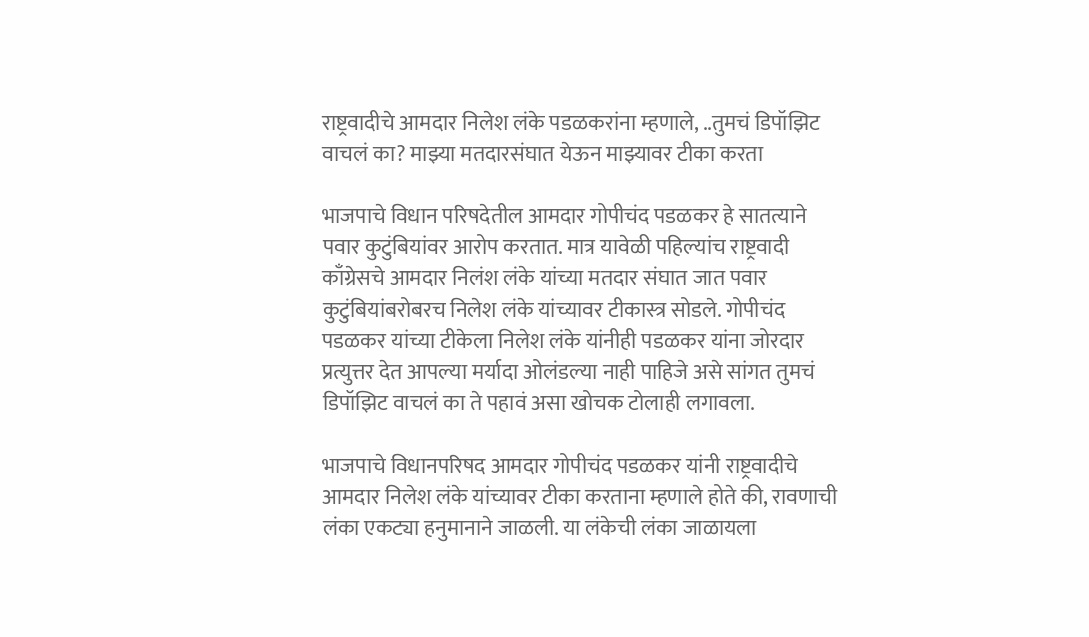राष्ट्रवादीचे आमदार निलेश लंके पडळकरांना म्हणाले, ..तुमचं डिपॉझिट वाचलं का? माझ्या मतदारसंघात येऊन माझ्यावर टीका करता

भाजपाचे विधान परिषदेतील आमदार गोपीचंद पडळकर हे सातत्याने पवार कुटुंबियांवर आरोप करतात. मात्र यावेळी पहिल्यांच राष्ट्रवादी काँग्रेसचे आमदार निलंश लंके यांच्या मतदार संघात जात पवार कुटुंबियांबरोबरच निलेश लंके यांच्यावर टीकास्त्र सोडले. गोपीचंद पडळकर यांच्या टीकेला निलेश लंके यांनीही पडळकर यांना जोरदार प्रत्युत्तर देत आपल्या मर्यादा ओलंडल्या नाही पाहिजे असे सांगत तुमचं डिपॉझिट वाचलं का ते पहावं असा खोचक टोलाही लगावला.

भाजपाचे विधानपरिषद आमदार गोपीचंद पडळकर यांनी राष्ट्रवादीचे आमदार निलेश लंके यांच्यावर टीका करताना म्हणाले होते की, रावणाची लंका एकट्या हनुमानाने जाळली. या लंकेची लंका जाळायला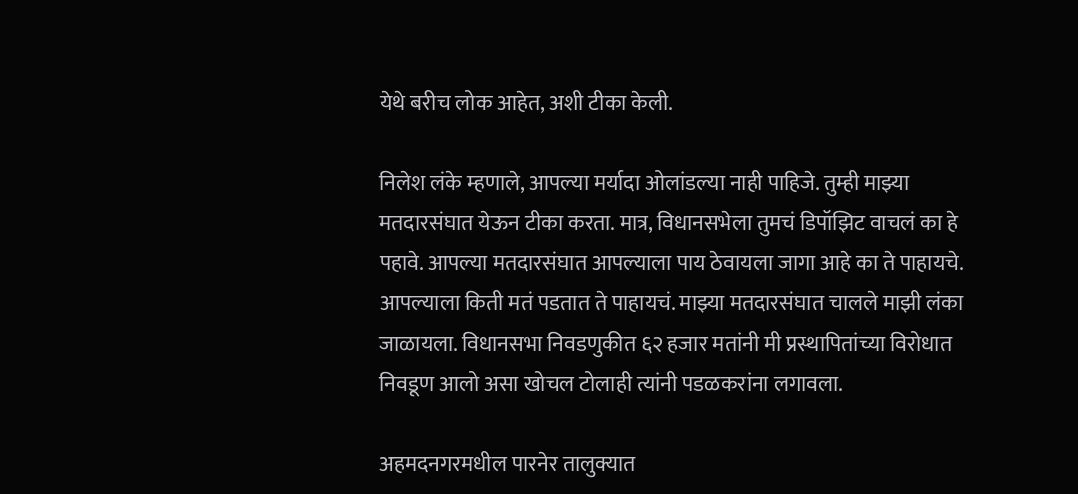येथे बरीच लोक आहेत, अशी टीका केली.

निलेश लंके म्हणाले, आपल्या मर्यादा ओलांडल्या नाही पाहिजे. तुम्ही माझ्या मतदारसंघात येऊन टीका करता. मात्र, विधानसभेला तुमचं डिपॉझिट वाचलं का हे पहावे. आपल्या मतदारसंघात आपल्याला पाय ठेवायला जागा आहे का ते पाहायचे. आपल्याला किती मतं पडतात ते पाहायचं. माझ्या मतदारसंघात चालले माझी लंका जाळायला. विधानसभा निवडणुकीत ६२ हजार मतांनी मी प्रस्थापितांच्या विरोधात निवडूण आलो असा खोचल टोलाही त्यांनी पडळकरांना लगावला.

अहमदनगरमधील पारनेर तालुक्यात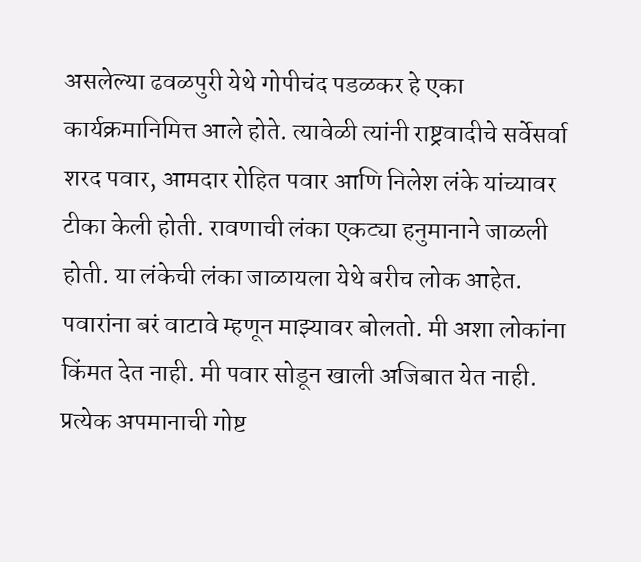असलेल्या ढवळपुरी येथे गोपीचंद पडळकर हे एका कार्यक्रमानिमित्त आले होते. त्यावेळी त्यांनी राष्ट्रवादीचे सर्वेसर्वा शरद पवार, आमदार रोहित पवार आणि निलेश लंके यांच्यावर टीका केली होती. रावणाची लंका एकट्या हनुमानाने जाळली होती. या लंकेची लंका जाळायला येथे बरीच लोक आहेत. पवारांना बरं वाटावे म्हणून माझ्यावर बोलतो. मी अशा लोकांना किंमत देत नाही. मी पवार सोडून खाली अजिबात येत नाही. प्रत्येक अपमानाची गोष्ट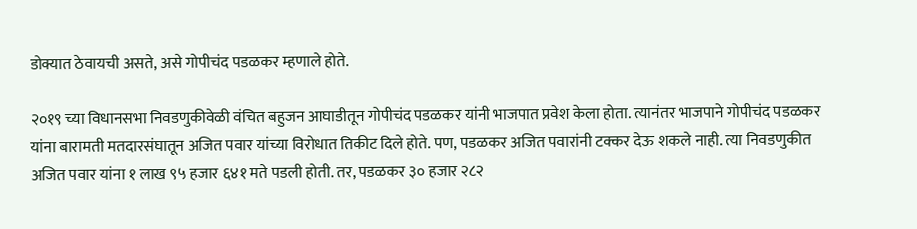डोक्यात ठेवायची असते, असे गोपीचंद पडळकर म्हणाले होते.

२०१९ च्या विधानसभा निवडणुकीवेळी वंचित बहुजन आघाडीतून गोपीचंद पडळकर यांनी भाजपात प्रवेश केला होता. त्यानंतर भाजपाने गोपीचंद पडळकर यांना बारामती मतदारसंघातून अजित पवार यांच्या विरोधात तिकीट दिले होते. पण, पडळकर अजित पवारांनी टक्कर देऊ शकले नाही. त्या निवडणुकीत अजित पवार यांना १ लाख ९५ हजार ६४१ मते पडली होती. तर, पडळकर ३० हजार २८२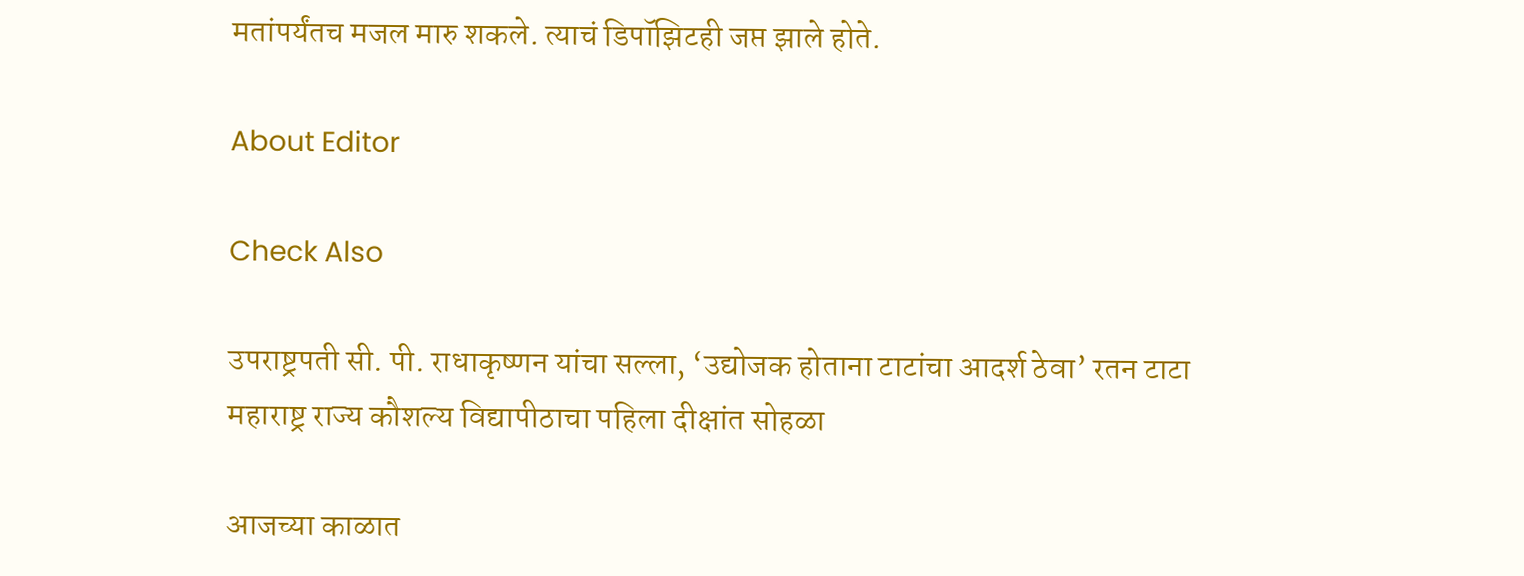मतांपर्यंतच मजल मारु शकले. त्याचं डिपॉझिटही जप्त झाले होते.

About Editor

Check Also

उपराष्ट्रपती सी. पी. राधाकृष्णन यांचा सल्ला, ‘उद्योजक होताना टाटांचा आदर्श ठेवा’ रतन टाटा महाराष्ट्र राज्य कौशल्य विद्यापीठाचा पहिला दीक्षांत सोहळा

आजच्या काळात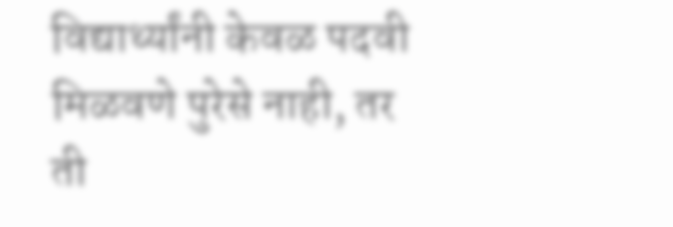विद्यार्थ्यांनी केवळ पदवी मिळवणे पुरेसे नाही, तर ती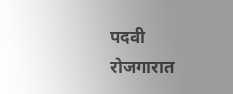पदवी रोजगारात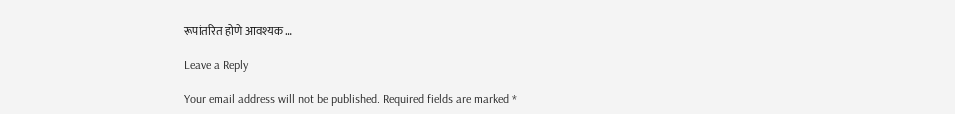रूपांतरित होणे आवश्यक …

Leave a Reply

Your email address will not be published. Required fields are marked *